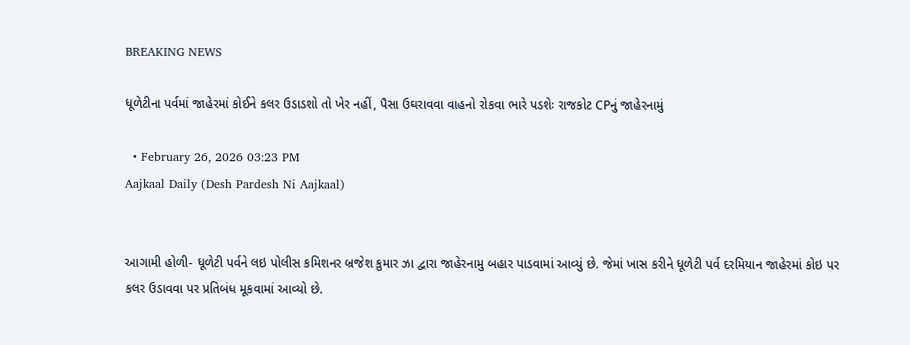BREAKING NEWS

ધૂળેટીના પર્વમાં જાહેરમાં કોઈને કલર ઉડાડશો તો ખેર નહીં, પૈસા ઉઘરાવવા વાહનો રોકવા ભારે પડશેઃ રાજકોટ CPનું જાહેરનામું

  • February 26, 2026 03:23 PM
Aajkaal Daily (Desh Pardesh Ni Aajkaal)


આગામી હોળી- ધૂળેટી પર્વને લઇ પોલીસ કમિશનર બ્રજેશ કુમાર ઝા દ્વારા જાહેરનામુ બહાર પાડવામાં આવ્યું છે. જેમાં ખાસ કરીને ધૂળેટી પર્વ દરમિયાન જાહેરમાં કોઇ પર કલર ઉડાવવા પર પ્રતિબંધ મૂકવામાં આવ્યો છે.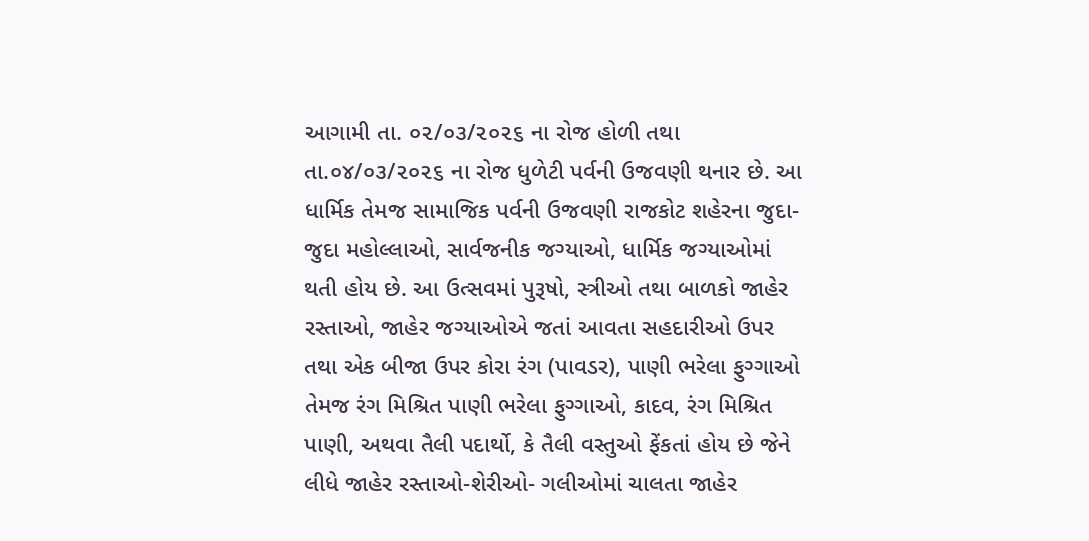આગામી તા. ૦૨/૦૩/૨૦૨૬ ના રોજ હોળી તથા તા.૦૪/૦૩/૨૦૨૬ ના રોજ ધુળેટી પર્વની ઉજવણી થનાર છે. આ ધાર્મિક તેમજ સામાજિક પર્વની ઉજવણી રાજકોટ શહેરના જુદા-જુદા મહોલ્લાઓ, સાર્વજનીક જગ્યાઓ, ધાર્મિક જગ્યાઓમાં થતી હોય છે. આ ઉત્સવમાં પુરૂષો, સ્ત્રીઓ તથા બાળકો જાહેર રસ્તાઓ, જાહેર જગ્યાઓએ જતાં આવતા સહદારીઓ ઉપર તથા એક બીજા ઉપર કોરા રંગ (પાવડર), પાણી ભરેલા ફુગ્ગાઓ તેમજ રંગ મિશ્રિત પાણી ભરેલા ફુગ્ગાઓ, કાદવ, રંગ મિશ્રિત પાણી, અથવા તૈલી પદાર્થો, કે તૈલી વસ્તુઓ ફેંકતાં હોય છે જેને લીધે જાહેર રસ્તાઓ-શેરીઓ- ગલીઓમાં ચાલતા જાહેર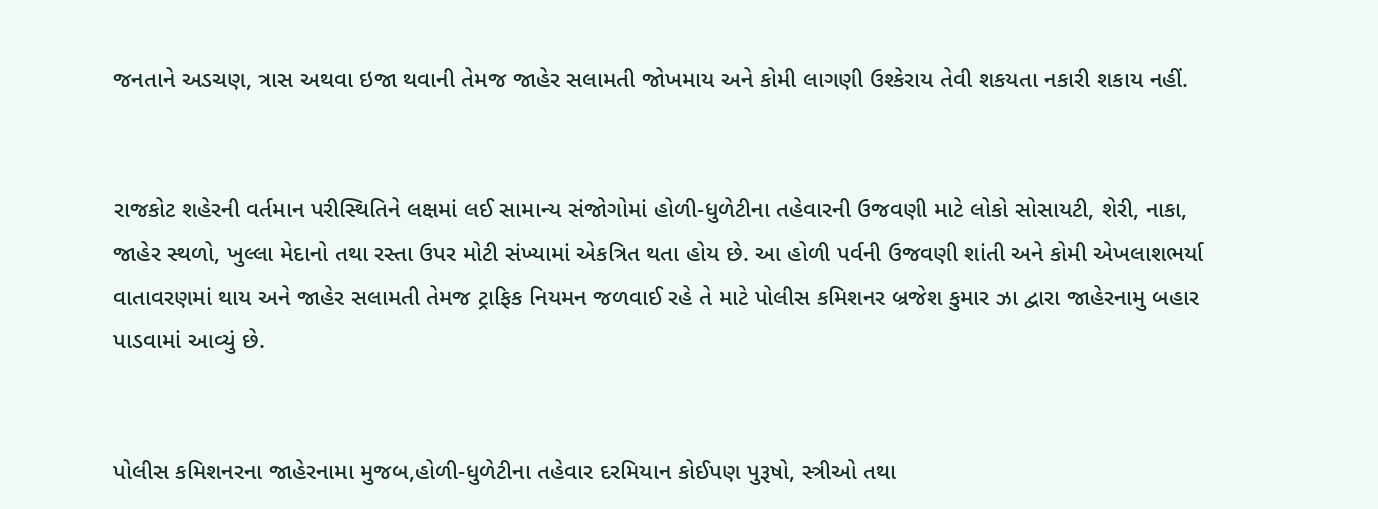જનતાને અડચણ, ત્રાસ અથવા ઇજા થવાની તેમજ જાહેર સલામતી જોખમાય અને કોમી લાગણી ઉશ્કેરાય તેવી શકયતા નકારી શકાય નહીં.


રાજકોટ શહેરની વર્તમાન પરીસ્થિતિને લક્ષમાં લઈ સામાન્ય સંજોગોમાં હોળી-ધુળેટીના તહેવારની ઉજવણી માટે લોકો સોસાયટી, શેરી, નાકા, જાહેર સ્થળો, ખુલ્લા મેદાનો તથા રસ્તા ઉપર મોટી સંખ્યામાં એકત્રિત થતા હોય છે. આ હોળી પર્વની ઉજવણી શાંતી અને કોમી એખલાશભર્યા વાતાવરણમાં થાય અને જાહેર સલામતી તેમજ ટ્રાફિક નિયમન જળવાઈ રહે તે માટે પોલીસ કમિશનર બ્રજેશ કુમાર ઝા દ્વારા જાહેરનામુ બહાર પાડવામાં આવ્યું છે.


પોલીસ કમિશનરના જાહેરનામા મુજબ,હોળી-ધુળેટીના તહેવાર દરમિયાન કોઈપણ પુરૂષો, સ્ત્રીઓ તથા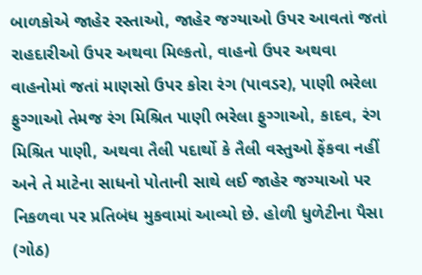બાળકોએ જાહેર રસ્તાઓ, જાહેર જગ્યાઓ ઉપર આવતાં જતાં રાહદારીઓ ઉપર અથવા મિલ્કતો, વાહનો ઉપર અથવા વાહનોમાં જતાં માણસો ઉપર કોરા રંગ (પાવડર), પાણી ભરેલા ફુગ્ગાઓ તેમજ રંગ મિશ્રિત પાણી ભરેલા ફુગ્ગાઓ, કાદવ, રંગ મિશ્રિત પાણી, અથવા તૈલી પદાર્થો કે તૈલી વસ્તુઓ ફેંકવા નહીં અને તે માટેના સાધનો પોતાની સાથે લઈ જાહેર જગ્યાઓ પર નિકળવા પર પ્રતિબંધ મુકવામાં આવ્યો છે. હોળી ધુળેટીના પૈસા (ગોઠ)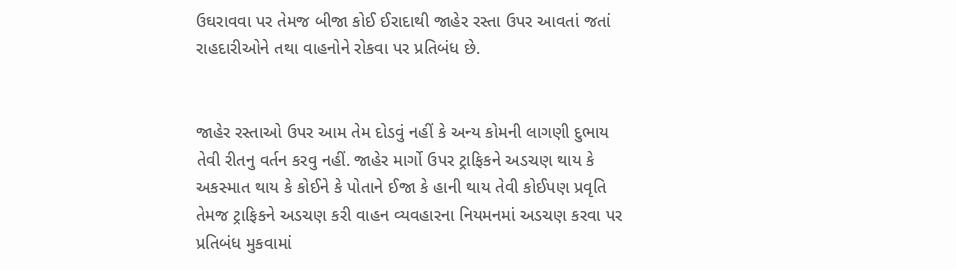ઉઘરાવવા પર તેમજ બીજા કોઈ ઈરાદાથી જાહેર રસ્તા ઉપર આવતાં જતાં રાહદારીઓને તથા વાહનોને રોકવા પર પ્રતિબંધ છે.


જાહેર રસ્તાઓ ઉપર આમ તેમ દોડવું નહીં કે અન્ય કોમની લાગણી દુભાય તેવી રીતનુ વર્તન કરવુ નહીં. જાહેર માર્ગો ઉપર ટ્રાફિકને અડચણ થાય કે અકસ્માત થાય કે કોઈને કે પોતાને ઈજા કે હાની થાય તેવી કોઈપણ પ્રવૃતિ તેમજ ટ્રાફિકને અડચણ કરી વાહન વ્યવહારના નિયમનમાં અડચણ કરવા પર પ્રતિબંધ મુકવામાં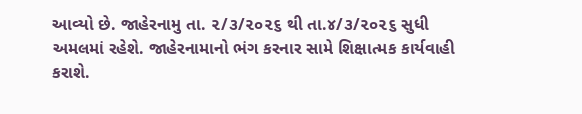આવ્યો છે. જાહેરનામુ તા. ૨/૩/૨૦૨૬ થી તા.૪/૩/૨૦૨૬ સુધી અમલમાં રહેશે. જાહેરનામાનો ભંગ કરનાર સામે શિક્ષાત્મક કાર્યવાહી કરાશે.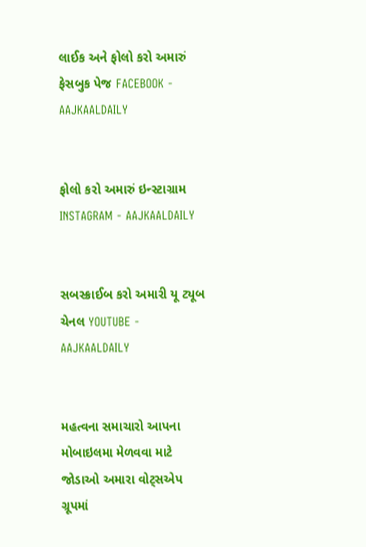લાઈક અને ફોલો કરો અમારું ફેસબુક પેજ FACEBOOK - AAJKAALDAILY


ફોલો કરો અમારું ઇન્સ્ટાગ્રામ INSTAGRAM - AAJKAALDAILY


સબસ્ક્રાઈબ કરો અમારી યૂ ટ્યૂબ ચેનલ YOUTUBE - AAJKAALDAILY


મહત્વના સમાચારો આપના મોબાઇલમા મેળવવા માટે જોડાઓ અમારા વોટ્સએપ ગ્રૂપમાં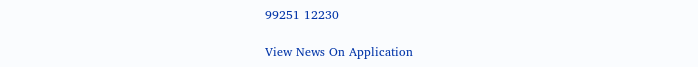99251 12230

View News On Application